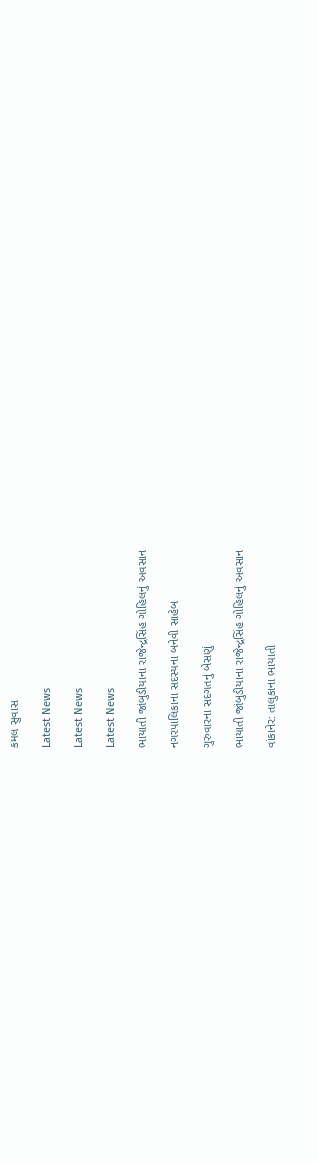કમલ સુવાસ

Latest News

Latest News

Latest News

ભાયાતી જાંબુડીયાના રાજેન્દ્રસિંહ ગોહિલનું અવસાન

નગરપાલિકાના સદસ્યના બનેવી સાહેબ

ગુરુવારના સદગતનું બેસણું

ભાયાતી જાંબુડીયાના રાજેન્દ્રસિંહ ગોહિલનું અવસાન

વાંકાનેર: તાલુકાના ભાયાતી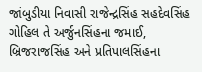જાંબુડીયા નિવાસી રાજેન્દ્રસિંહ સહદેવસિંહ ગોહિલ તે અર્જુનસિંહના જમાઈ, બ્રિજરાજસિંહ અને પ્રતિપાલસિંહના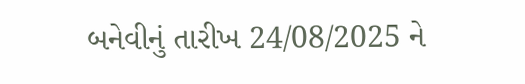બનેવીનું તારીખ 24/08/2025 ને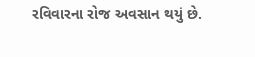રવિવારના રોજ અવસાન થયું છે.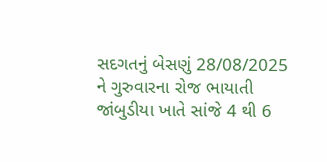સદગતનું બેસણું 28/08/2025 ને ગુરુવારના રોજ ભાયાતી જાંબુડીયા ખાતે સાંજે 4 થી 6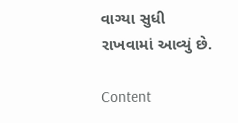વાગ્યા સુધી રાખવામાં આવ્યું છે.

Content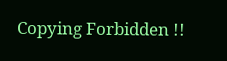Copying Forbidden !!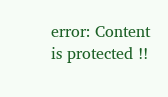error: Content is protected !!